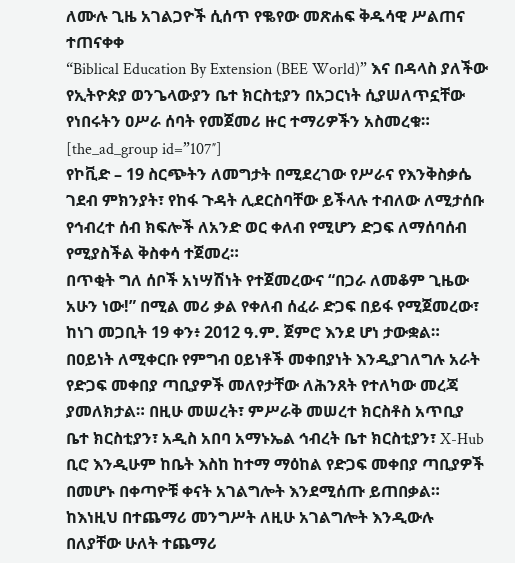ለሙሉ ጊዜ አገልጋዮች ሲሰጥ የቈየው መጽሐፍ ቅዱሳዊ ሥልጠና ተጠናቀቀ
“Biblical Education By Extension (BEE World)” እና በዳላስ ያለችው የኢትዮጵያ ወንጌላውያን ቤተ ክርስቲያን በአጋርነት ሲያሠለጥኗቸው የነበሩትን ዐሥራ ሰባት የመጀመሪ ዙር ተማሪዎችን አስመረቁ።
[the_ad_group id=”107″]
የኮቪድ – 19 ስርጭትን ለመግታት በሚደረገው የሥራና የእንቅስቃሴ ገደብ ምክንያት፣ የከፋ ጉዳት ሊደርስባቸው ይችላሉ ተብለው ለሚታሰቡ የኅብረተ ሰብ ክፍሎች ለአንድ ወር ቀለብ የሚሆን ድጋፍ ለማሰባሰብ የሚያስችል ቅስቀሳ ተጀመረ።
በጥቂት ግለ ሰቦች አነሣሽነት የተጀመረውና “በጋራ ለመቆም ጊዜው አሁን ነው!” በሚል መሪ ቃል የቀለብ ሰፈራ ድጋፍ በይፋ የሚጀመረው፣ ከነገ መጋቢት 19 ቀን፥ 2012 ዓ.ም. ጀምሮ እንደ ሆነ ታውቋል። በዐይነት ለሚቀርቡ የምግብ ዐይነቶች መቀበያነት እንዲያገለግሉ አራት የድጋፍ መቀበያ ጣቢያዎች መለየታቸው ለሕንጸት የተለካው መረጃ ያመለክታል። በዚሁ መሠረት፣ ምሥራቅ መሠረተ ክርስቶስ አጥቢያ ቤተ ክርስቲያን፣ አዲስ አበባ አማኑኤል ኅብረት ቤተ ክርስቲያን፣ X-Hub ቢሮ እንዲሁም ከቤት እስከ ከተማ ማዕከል የድጋፍ መቀበያ ጣቢያዎች በመሆኑ በቀጣዮቹ ቀናት አገልግሎት እንደሚሰጡ ይጠበቃል።
ከእነዚህ በተጨማሪ መንግሥት ለዚሁ አገልግሎት እንዲውሉ በለያቸው ሁለት ተጨማሪ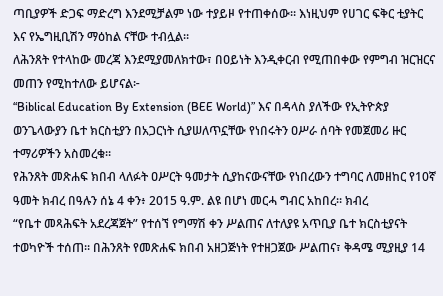ጣቢያዎች ድጋፍ ማድረግ እንደሚቻልም ነው ተያይዞ የተጠቀሰው። እነዚህም የሀገር ፍቅር ቲያትር እና የኤግዚቢሽን ማዕከል ናቸው ተብሏል።
ለሕንጸት የተላከው መረጃ እንደሚያመለክተው፣ በዐይነት እንዲቀርብ የሚጠበቀው የምግብ ዝርዝርና መጠን የሚከተለው ይሆናል፦
“Biblical Education By Extension (BEE World)” እና በዳላስ ያለችው የኢትዮጵያ ወንጌላውያን ቤተ ክርስቲያን በአጋርነት ሲያሠለጥኗቸው የነበሩትን ዐሥራ ሰባት የመጀመሪ ዙር ተማሪዎችን አስመረቁ።
የሕንጸት መጽሐፍ ክበብ ላለፉት ዐሥርት ዓመታት ሲያከናውናቸው የነበረውን ተግባር ለመዘከር የ10ኛ ዓመት ክብረ በዓሉን ሰኔ 4 ቀን፥ 2015 ዓ.ም. ልዩ በሆነ መርሓ ግብር አከበረ። ክብረ
“የቤተ መጻሕፍት አደረጃጀት” የተሰኘ የግማሽ ቀን ሥልጠና ለተለያዩ አጥቢያ ቤተ ክርስቲያናት ተወካዮች ተሰጠ። በሕንጸት የመጽሐፍ ክበብ አዘጋጅነት የተዘጋጀው ሥልጠና፣ ቅዳሜ ሚያዚያ 14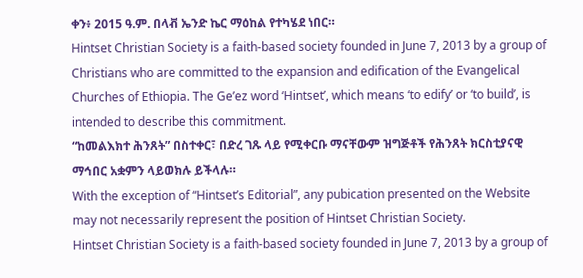ቀን፥ 2015 ዓ.ም. በላቭ ኤንድ ኬር ማዕከል የተካሄደ ነበር።
Hintset Christian Society is a faith-based society founded in June 7, 2013 by a group of Christians who are committed to the expansion and edification of the Evangelical Churches of Ethiopia. The Ge’ez word ‘Hintset’, which means ‘to edify’ or ‘to build’, is intended to describe this commitment.
“ከመልእክተ ሕንጸት” በስተቀር፣ በድረ ገጹ ላይ የሚቀርቡ ማናቸውም ዝግጅቶች የሕንጸት ክርስቲያናዊ ማኅበር አቋምን ላይወክሉ ይችላሉ።
With the exception of “Hintset’s Editorial”, any pubication presented on the Website may not necessarily represent the position of Hintset Christian Society.
Hintset Christian Society is a faith-based society founded in June 7, 2013 by a group of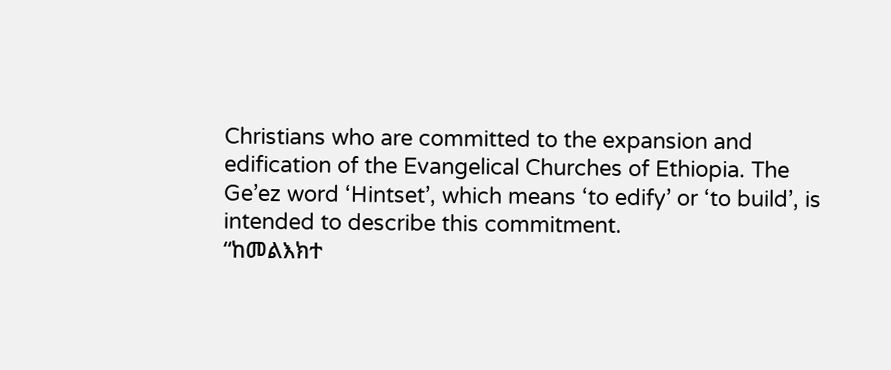Christians who are committed to the expansion and edification of the Evangelical Churches of Ethiopia. The Ge’ez word ‘Hintset’, which means ‘to edify’ or ‘to build’, is intended to describe this commitment.
“ከመልእክተ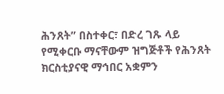ሕንጸት” በስተቀር፣ በድረ ገጹ ላይ የሚቀርቡ ማናቸውም ዝግጅቶች የሕንጸት ክርስቲያናዊ ማኅበር አቋምን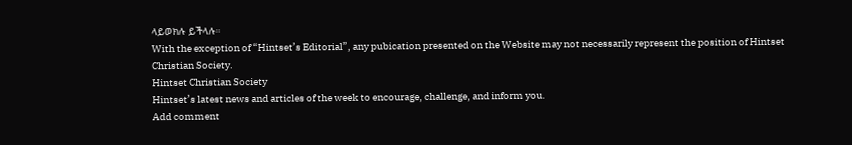ላይወክሉ ይችላሉ።
With the exception of “Hintset’s Editorial”, any pubication presented on the Website may not necessarily represent the position of Hintset Christian Society.
Hintset Christian Society
Hintset’s latest news and articles of the week to encourage, challenge, and inform you.
Add comment